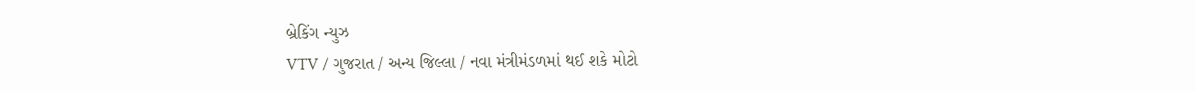બ્રેકિંગ ન્યુઝ
VTV / ગુજરાત / અન્ય જિલ્લા / નવા મંત્રીમંડળમાં થઈ શકે મોટો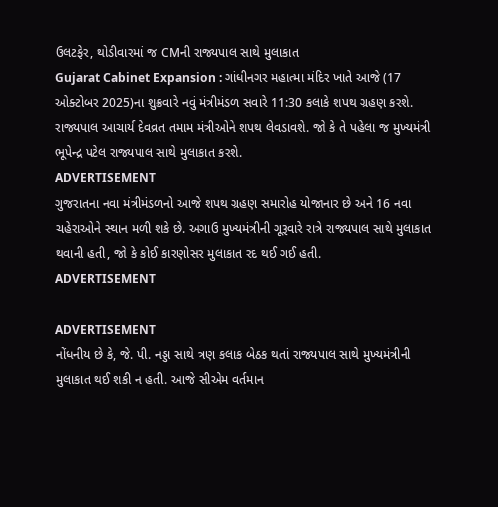ઉલટફેર, થોડીવારમાં જ CMની રાજ્યપાલ સાથે મુલાકાત
Gujarat Cabinet Expansion : ગાંધીનગર મહાત્મા મંદિર ખાતે આજે (17 ઓક્ટોબર 2025)ના શુક્રવારે નવું મંત્રીમંડળ સવારે 11:30 કલાકે શપથ ગ્રહણ કરશે. રાજ્યપાલ આચાર્ય દેવવ્રત તમામ મંત્રીઓને શપથ લેવડાવશે. જો કે તે પહેલા જ મુખ્યમંત્રી ભૂપેન્દ્ર પટેલ રાજ્યપાલ સાથે મુલાકાત કરશે.
ADVERTISEMENT
ગુજરાતના નવા મંત્રીમંડળનો આજે શપથ ગ્રહણ સમારોહ યોજાનાર છે અને 16 નવા ચહેરાઓને સ્થાન મળી શકે છે. અગાઉ મુખ્યમંત્રીની ગૂરૂવારે રાત્રે રાજ્યપાલ સાથે મુલાકાત થવાની હતી, જો કે કોઈ કારણોસર મુલાકાત રદ થઈ ગઈ હતી.
ADVERTISEMENT

ADVERTISEMENT
નોંધનીય છે કે, જે. પી. નડ્ડા સાથે ત્રણ કલાક બેઠક થતાં રાજ્યપાલ સાથે મુખ્યમંત્રીની મુલાકાત થઈ શકી ન હતી. આજે સીએમ વર્તમાન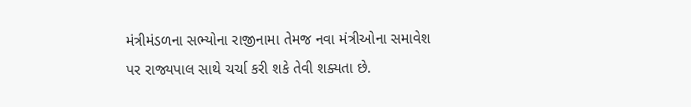મંત્રીમંડળના સભ્યોના રાજીનામા તેમજ નવા મંત્રીઓના સમાવેશ પર રાજ્યપાલ સાથે ચર્ચા કરી શકે તેવી શક્યતા છે.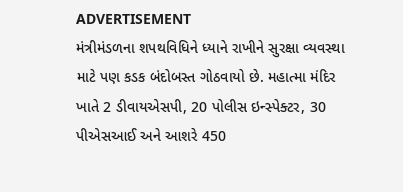ADVERTISEMENT
મંત્રીમંડળના શપથવિધિને ધ્યાને રાખીને સુરક્ષા વ્યવસ્થા માટે પણ કડક બંદોબસ્ત ગોઠવાયો છે. મહાત્મા મંદિર ખાતે 2 ડીવાયએસપી, 20 પોલીસ ઇન્સ્પેક્ટર, 30 પીએસઆઈ અને આશરે 450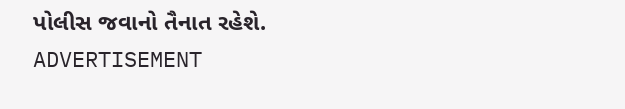પોલીસ જવાનો તૈનાત રહેશે.
ADVERTISEMENT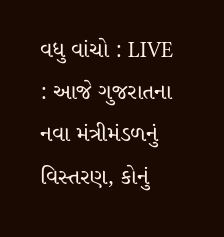વધુ વાંચો : LIVE : આજે ગુજરાતના નવા મંત્રીમંડળનું વિસ્તરણ, કોનું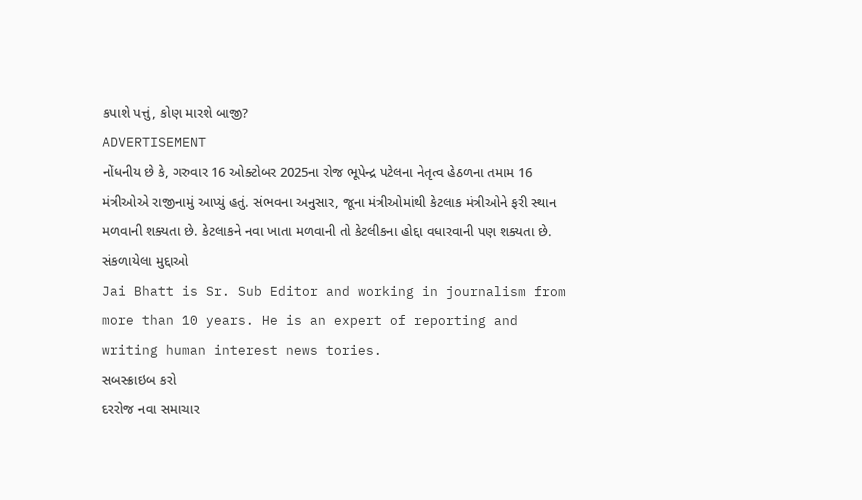કપાશે પત્તું, કોણ મારશે બાજી?
ADVERTISEMENT
નોંધનીય છે કે, ગરુવાર 16 ઓક્ટોબર 2025ના રોજ ભૂપેન્દ્ર પટેલના નેતૃત્વ હેઠળના તમામ 16 મંત્રીઓએ રાજીનામું આપ્યું હતું. સંભવના અનુસાર, જૂના મંત્રીઓમાંથી કેટલાક મંત્રીઓને ફરી સ્થાન મળવાની શક્યતા છે. કેટલાકને નવા ખાતા મળવાની તો કેટલીકના હોદ્દા વધારવાની પણ શક્યતા છે.
સંકળાયેલા મુદ્દાઓ
Jai Bhatt is Sr. Sub Editor and working in journalism from more than 10 years. He is an expert of reporting and writing human interest news tories.
સબસ્ક્રાઇબ કરો
દરરોજ નવા સમાચાર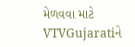મેળવવા માટે VTVGujaratiને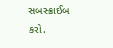સબસ્ક્રાઈબ કરો.